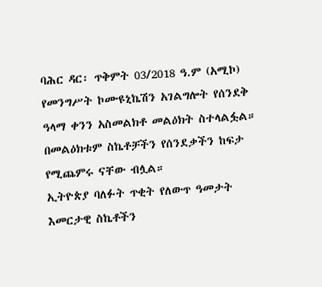ባሕር ዳር፡ ጥቅምት 03/2018 ዓ.ም (አሚኮ) የመንግሥት ኮሙዩኒኬሽን አገልግሎት የሰንደቅ ዓላማ ቀንን አስመልክቶ መልዕክት ስተላልፏል።
በመልዕክቱም ስኬቶቻችን የሰንደቃችን ከፍታ የሚጨምሩ ናቸው ብሏል።
ኢትዮጵያ ባለፉት ጥቂት የለውጥ ዓመታት እመርታዊ ስኬቶችን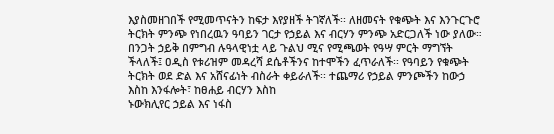እያስመዘገበች የሚመጥናትን ከፍታ እየያዘች ትገኛለች፡፡ ለዘመናት የቁጭት እና እንጉርጉሮ ትርክት ምንጭ የነበረዉን ዓባይን ገርታ የኃይል እና ብርሃን ምንጭ አድርጋለች ነው ያለው።
በንጋት ኃይቅ በምግብ ሉዓላዊነቷ ላይ ጉልህ ሚና የሚጫወት የዓሣ ምርት ማግኘት ችላለች፤ ዐዲስ የቱሪዝም መዳረሻ ደሴቶችንና ከተሞችን ፈጥራለች፡፡ የዓባይን የቁጭት ትርክት ወደ ድል እና አሸናፊነት ብስራት ቀይራለች፡፡ ተጨማሪ የኃይል ምንጮችን ከውኃ እስከ እንፋሎት፣ ከፀሐይ ብርሃን እስከ
ኑውክሊየር ኃይል እና ነፋስ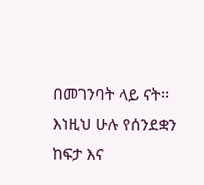በመገንባት ላይ ናት፡፡ እነዚህ ሁሉ የሰንደቋን ከፍታ እና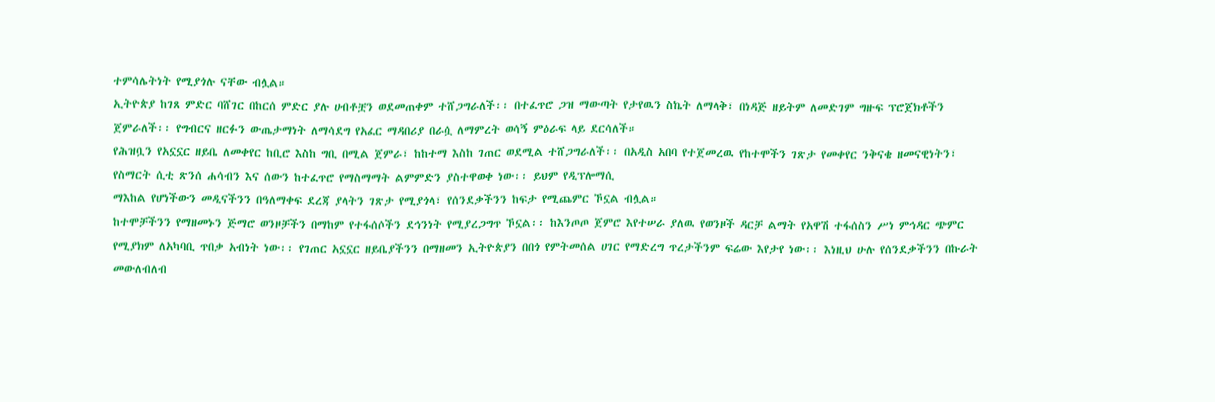ተምሳሌትነት የሚያጎሉ ናቸው ብሏል።
ኢትዮጵያ ከገጸ ምድር ባሸገር በከርሰ ምድር ያሉ ሀብቶቿን ወደመጠቀም ተሸጋግራለች፡፡ በተፈጥሮ ጋዝ ማውጣት የታየዉን ስኬት ለማላቅ፣ በነዳጅ ዘይትም ለመድገም ግዙፍ ፕሮጀክቶችን ጀምራለች፡፡ የግብርና ዘርፉን ውጤታማነት ለማሳደግ የአፈር ማዳበሪያ በራሷ ለማምረት ወሳኝ ምዕራፍ ላይ ደርሳለች።
የሕዝቧን የአኗኗር ዘይቤ ለመቀየር ከቢሮ እስከ ግቢ በሚል ጀምራ፣ ከከተማ እስከ ገጠር ወደሚል ተሸጋግራለች፡፡ በአዲስ አበባ የተጀመረዉ የከተሞችን ገጽታ የመቀየር ንቅናቄ ዘመናዊነትን፣ የስማርት ሲቲ ጽንሰ ሐሳብን እና ሰውን ከተፈጥሮ የማስማማት ልምምድን ያስተዋወቀ ነው፡፡ ይህም የዲፕሎማሲ
ማእከል የሆነችውን መዲናችንን በዓለማቀፍ ደረጃ ያላትን ገጽታ የሚያጎላ፣ የሰንደቃችንን ከፍታ የሚጨምር ኾኗል ብሏል።
ከተሞቻችንን የማዘመኑን ጅማሮ ወንዞቻችን በማከም የተፋሰሶችን ደኅንነት የሚያረጋግጥ ኾኗል፡፡ ከእንጦጦ ጀምሮ እየተሠራ ያለዉ የወንዞች ዳርቻ ልማት የአዋሽ ተፋሰስን ሥነ ምኅዳር ጭምር
የሚያክም ለአካባቢ ጥበቃ አብነት ነው፡፡ የገጠር አኗኗር ዘይቤያችንን በማዘመን ኢትዮጵያን በበጎ የምትመሰል ሀገር የማድረግ ጥረታችንም ፍሬው እየታየ ነው፡፡ እነዚህ ሁሉ የሰንደቃችንን በኩራት መውለብለብ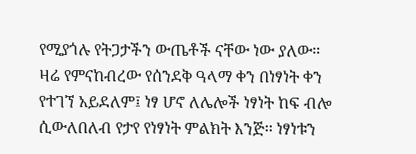የሚያጎሉ የትጋታችን ውጤቶች ናቸው ነው ያለው።
ዛሬ የምናከብረው የሰንደቅ ዓላማ ቀን በነፃነት ቀን የተገኘ አይደለም፤ ነፃ ሆኖ ለሌሎች ነፃነት ከፍ ብሎ ሲውለበለብ የታየ የነፃነት ምልክት እንጅ፡፡ ነፃነቱን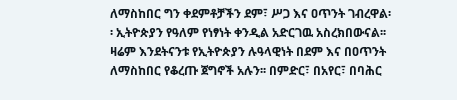ለማስከበር ግን ቀደምቶቻችን ደም፣ ሥጋ እና ዐጥንት ገብረዋል፡፡ ኢትዮጵያን የዓለም የነፃነት ቀንዲል አድርገዉ አስረክበውናል፡፡
ዛሬም እንደትናንቱ የኢትዮጵያን ሉዓላዊነት በደም እና በዐጥንት ለማስከበር የቆረጡ ጀግኖች አሉን፡፡ በምድር፣ በአየር፣ በባሕር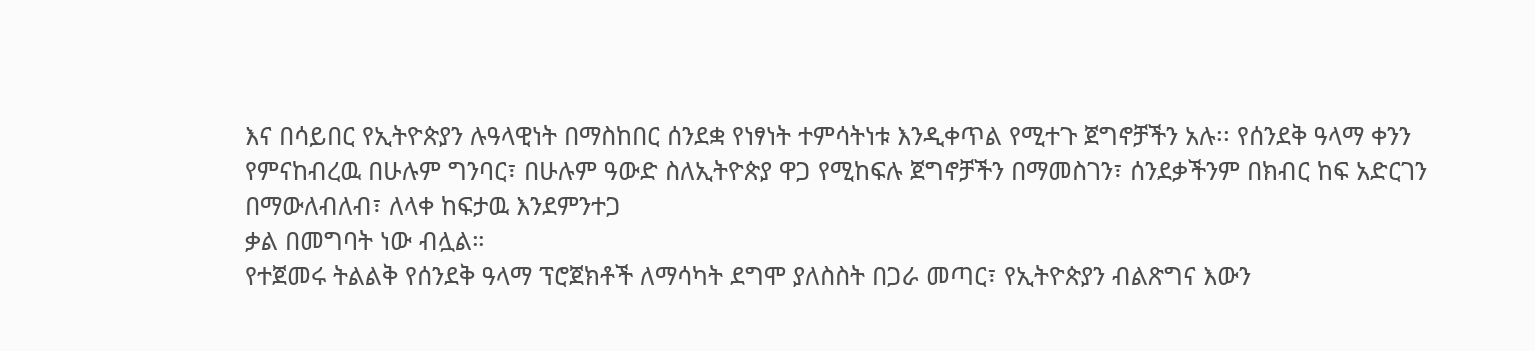እና በሳይበር የኢትዮጵያን ሉዓላዊነት በማስከበር ሰንደቋ የነፃነት ተምሳትነቱ እንዲቀጥል የሚተጉ ጀግኖቻችን አሉ፡፡ የሰንደቅ ዓላማ ቀንን የምናከብረዉ በሁሉም ግንባር፣ በሁሉም ዓውድ ስለኢትዮጵያ ዋጋ የሚከፍሉ ጀግኖቻችን በማመስገን፣ ሰንደቃችንም በክብር ከፍ አድርገን በማውለብለብ፣ ለላቀ ከፍታዉ እንደምንተጋ
ቃል በመግባት ነው ብሏል።
የተጀመሩ ትልልቅ የሰንደቅ ዓላማ ፕሮጀክቶች ለማሳካት ደግሞ ያለስስት በጋራ መጣር፣ የኢትዮጵያን ብልጽግና እውን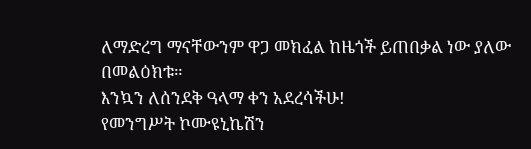ለማድረግ ማናቸውንም ዋጋ መክፈል ከዜጎች ይጠበቃል ነው ያለው በመልዕክቱ።
እንኳን ለሰንደቅ ዓላማ ቀን አደረሳችሁ!
የመንግሥት ኮሙዩኒኬሽን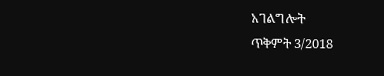አገልግሎት
ጥቅምት 3/2018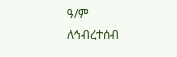ዓ/ም
ለኅብረተሰብ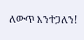ለውጥ እንተጋለን!